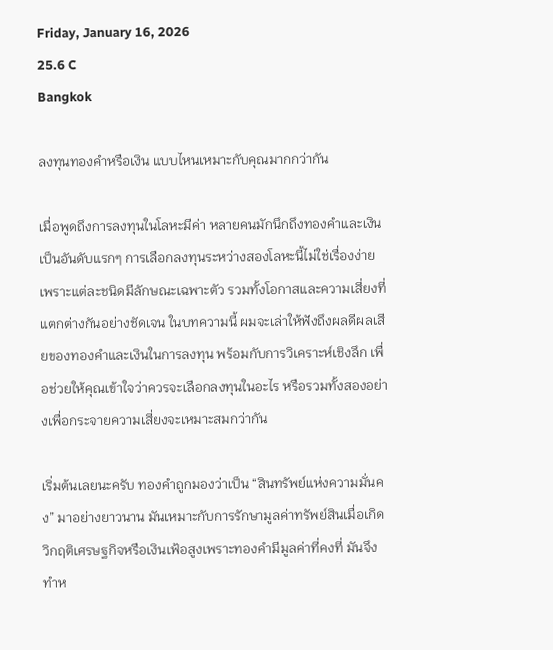Friday, January 16, 2026
25.6 C
Bangkok

ลงทุนทองคำหรือเงิน แบบไหนเหมาะกับคุณมากกว่ากัน

เมื่อพูดถึงการลงทุนในโลหะมีค่า หลายคนมักนึกถึงทองคำและเงินเป็นอันดับแรกๆ การเลือกลงทุนระหว่างสองโลหะนี้ไม่ใช่เรื่องง่าย เพราะแต่ละชนิดมีลักษณะเฉพาะตัว รวมทั้งโอกาสและความเสี่ยงที่แตกต่างกันอย่างชัดเจน ในบทความนี้ ผมจะเล่าให้ฟังถึงผลดีผลเสียของทองคำและเงินในการลงทุน พร้อมกับการวิเคราะห์เชิงลึก เพื่อช่วยให้คุณเข้าใจว่าควรจะเลือกลงทุนในอะไร หรือรวมทั้งสองอย่างเพื่อกระจายความเสี่ยงจะเหมาะสมกว่ากัน

เริ่มต้นเลยนะครับ ทองคำถูกมองว่าเป็น “สินทรัพย์แห่งความมั่นคง” มาอย่างยาวนาน มันเหมาะกับการรักษามูลค่าทรัพย์สินเมื่อเกิดวิกฤติเศรษฐกิจหรือเงินเฟ้อสูงเพราะทองคำมีมูลค่าที่คงที่ มันจึงทำห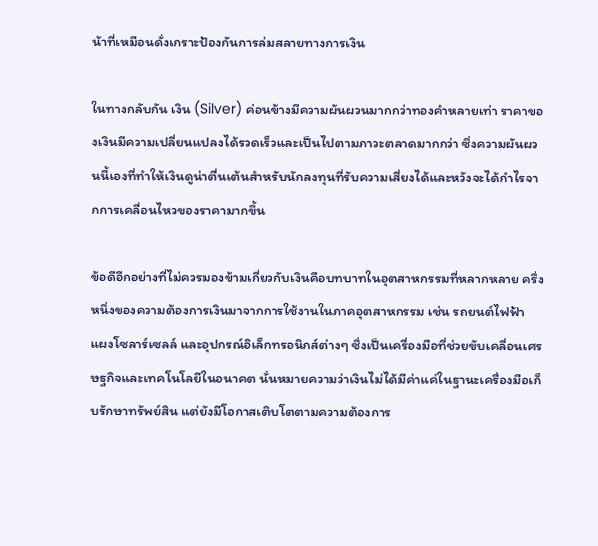น้าที่เหมือนดั่งเกราะป้องกันการล่มสลายทางการเงิน

ในทางกลับกัน เงิน (Silver) ค่อนข้างมีความผันผวนมากกว่าทองคำหลายเท่า ราคาของเงินมีความเปลี่ยนแปลงได้รวดเร็วและเป็นไปตามภาวะตลาดมากกว่า ซึ่งความผันผวนนี้เองที่ทำให้เงินดูน่าตื่นเต้นสำหรับนักลงทุนที่รับความเสี่ยงได้และหวังจะได้กำไรจากการเคลื่อนไหวของราคามากขึ้น

ข้อดีอีกอย่างที่ไม่ควรมองข้ามเกี่ยวกับเงินคือบทบาทในอุตสาหกรรมที่หลากหลาย ครึ่งหนึ่งของความต้องการเงินมาจากการใช้งานในภาคอุตสาหกรรม เช่น รถยนต์ไฟฟ้า แผงโซลาร์เซลล์ และอุปกรณ์อิเล็กทรอนิกส์ต่างๆ ซึ่งเป็นเครื่องมือที่ช่วยขับเคลื่อนเศรษฐกิจและเทคโนโลยีในอนาคต นั่นหมายความว่าเงินไม่ได้มีค่าแค่ในฐานะเครื่องมือเก็บรักษาทรัพย์สิน แต่ยังมีโอกาสเติบโตตามความต้องการ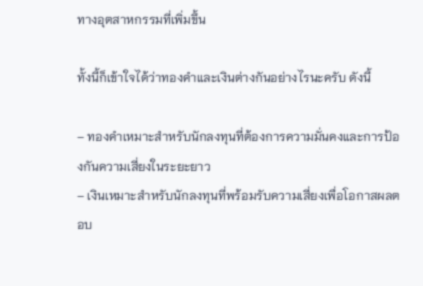ทางอุตสาหกรรมที่เพิ่มขึ้น

ทั้งนี้ก็เข้าใจได้ว่าทองคำและเงินต่างกันอย่างไรนะครับ ดังนี้

– ทองคำเหมาะสำหรับนักลงทุนที่ต้องการความมั่นคงและการป้องกันความเสี่ยงในระยะยาว
– เงินเหมาะสำหรับนักลงทุนที่พร้อมรับความเสี่ยงเพื่อโอกาสผลตอบ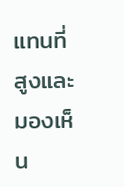แทนที่สูงและมองเห็น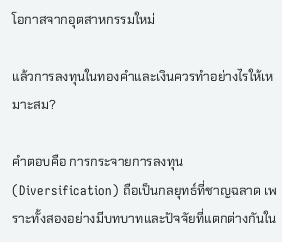โอกาสจากอุตสาหกรรมใหม่

แล้วการลงทุนในทองคำและเงินควรทำอย่างไรให้เหมาะสม?

คำตอบคือ การกระจายการลงทุน (Diversification) ถือเป็นกลยุทธ์ที่ชาญฉลาด เพราะทั้งสองอย่างมีบทบาทและปัจจัยที่แตกต่างกันใน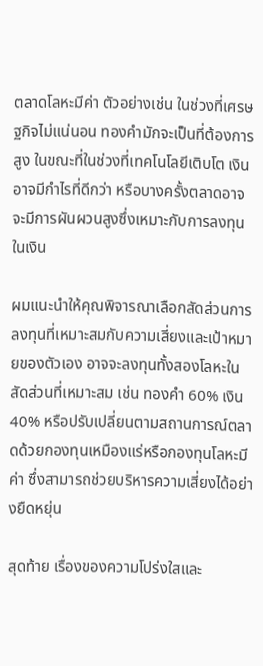ตลาดโลหะมีค่า ตัวอย่างเช่น ในช่วงที่เศรษฐกิจไม่แน่นอน ทองคำมักจะเป็นที่ต้องการสูง ในขณะที่ในช่วงที่เทคโนโลยีเติบโต เงินอาจมีกำไรที่ดีกว่า หรือบางครั้งตลาดอาจจะมีการผันผวนสูงซึ่งเหมาะกับการลงทุนในเงิน

ผมแนะนำให้คุณพิจารณาเลือกสัดส่วนการลงทุนที่เหมาะสมกับความเสี่ยงและเป้าหมายของตัวเอง อาจจะลงทุนทั้งสองโลหะในสัดส่วนที่เหมาะสม เช่น ทองคำ 60% เงิน 40% หรือปรับเปลี่ยนตามสถานการณ์ตลาดด้วยกองทุนเหมืองแร่หรือกองทุนโลหะมีค่า ซึ่งสามารถช่วยบริหารความเสี่ยงได้อย่างยืดหยุ่น

สุดท้าย เรื่องของความโปร่งใสและ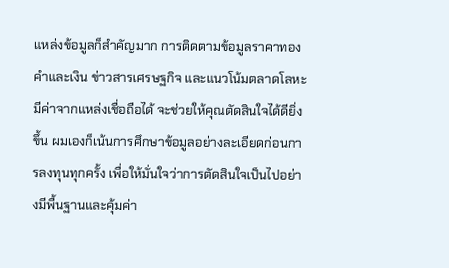แหล่งข้อมูลก็สำคัญมาก การติดตามข้อมูลราคาทองคำและเงิน ข่าวสารเศรษฐกิจ และแนวโน้มตลาดโลหะมีค่าจากแหล่งเชื่อถือได้ จะช่วยให้คุณตัดสินใจได้ดียิ่งขึ้น ผมเองก็เน้นการศึกษาข้อมูลอย่างละเอียดก่อนการลงทุนทุกครั้ง เพื่อให้มั่นใจว่าการตัดสินใจเป็นไปอย่างมีพื้นฐานและคุ้มค่า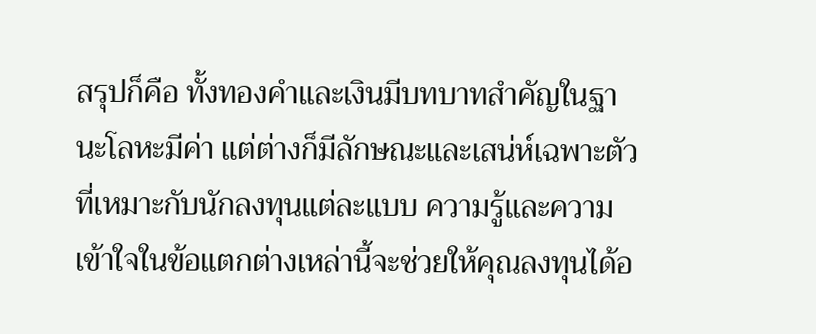สรุปก็คือ ทั้งทองคำและเงินมีบทบาทสำคัญในฐานะโลหะมีค่า แต่ต่างก็มีลักษณะและเสน่ห์เฉพาะตัวที่เหมาะกับนักลงทุนแต่ละแบบ ความรู้และความเข้าใจในข้อแตกต่างเหล่านี้จะช่วยให้คุณลงทุนได้อ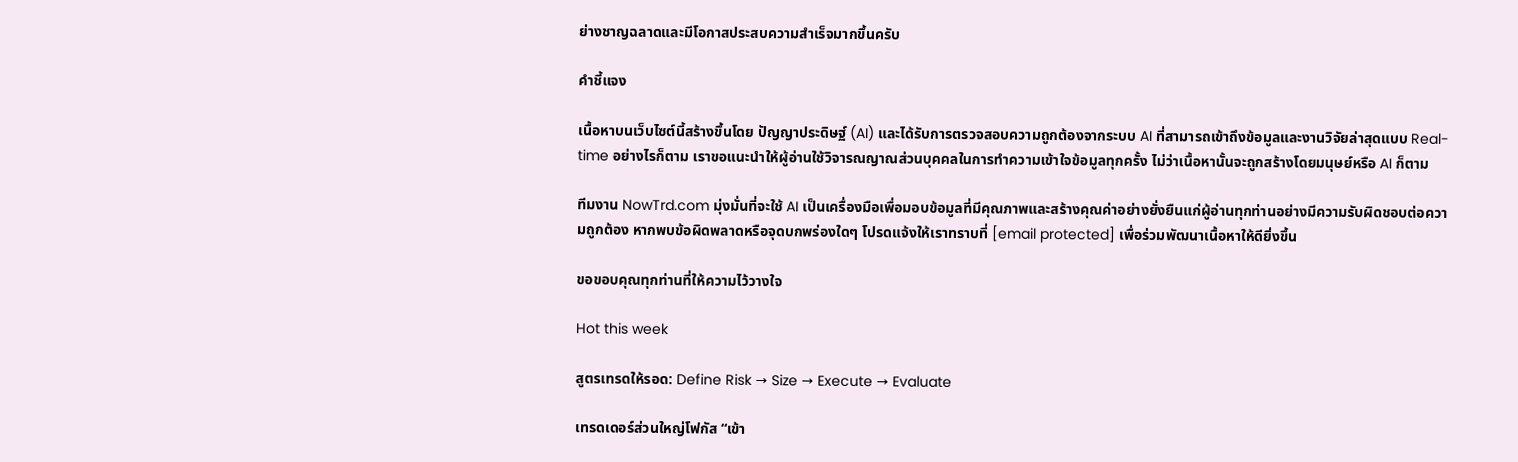ย่างชาญฉลาดและมีโอกาสประสบความสำเร็จมากขึ้นครับ

คำชี้แจง

เนื้อหาบนเว็บไซต์นี้สร้างขึ้นโดย ปัญญาประดิษฐ์ (AI) และได้รับการตรวจสอบความถูกต้องจากระบบ AI ที่สามารถเข้าถึงข้อมูลและงานวิจัยล่าสุดแบบ Real-time อย่างไรก็ตาม เราขอแนะนำให้ผู้อ่านใช้วิจารณญาณส่วนบุคคลในการทำความเข้าใจข้อมูลทุกครั้ง ไม่ว่าเนื้อหานั้นจะถูกสร้างโดยมนุษย์หรือ AI ก็ตาม

ทีมงาน NowTrd.com มุ่งมั่นที่จะใช้ AI เป็นเครื่องมือเพื่อมอบข้อมูลที่มีคุณภาพและสร้างคุณค่าอย่างยั่งยืนแก่ผู้อ่านทุกท่านอย่างมีความรับผิดชอบต่อความถูกต้อง หากพบข้อผิดพลาดหรือจุดบกพร่องใดๆ โปรดแจ้งให้เราทราบที่ [email protected] เพื่อร่วมพัฒนาเนื้อหาให้ดียิ่งขึ้น

ขอขอบคุณทุกท่านที่ให้ความไว้วางใจ

Hot this week

สูตรเทรดให้รอด: Define Risk → Size → Execute → Evaluate

เทรดเดอร์ส่วนใหญ่โฟกัส “เข้า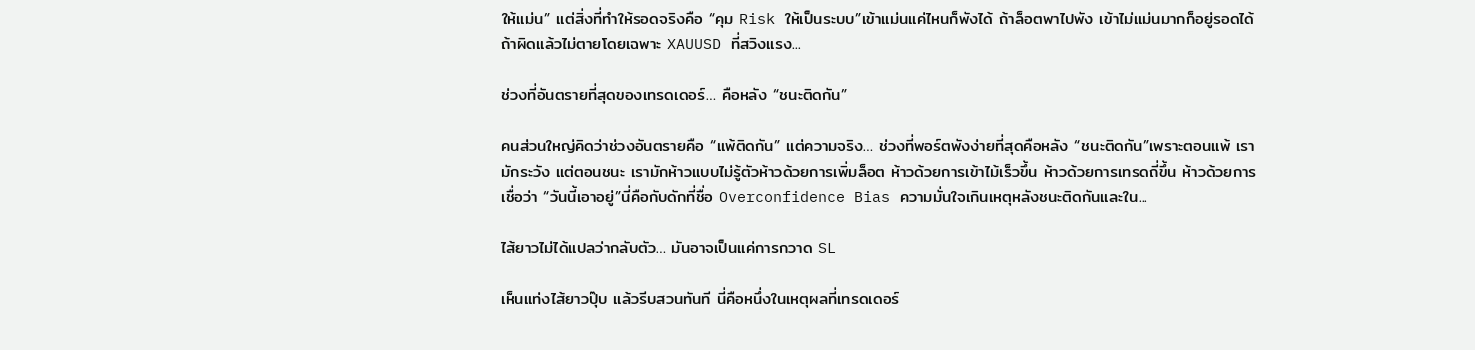ให้แม่น” แต่สิ่งที่ทำให้รอดจริงคือ “คุม Risk ให้เป็นระบบ”เข้าแม่นแค่ไหนก็พังได้ ถ้าล็อตพาไปพัง เข้าไม่แม่นมากก็อยู่รอดได้ ถ้าผิดแล้วไม่ตายโดยเฉพาะ XAUUSD ที่สวิงแรง...

ช่วงที่อันตรายที่สุดของเทรดเดอร์… คือหลัง “ชนะติดกัน”

คนส่วนใหญ่คิดว่าช่วงอันตรายคือ “แพ้ติดกัน” แต่ความจริง… ช่วงที่พอร์ตพังง่ายที่สุดคือหลัง “ชนะติดกัน”เพราะตอนแพ้ เรามักระวัง แต่ตอนชนะ เรามักห้าวแบบไม่รู้ตัวห้าวด้วยการเพิ่มล็อต ห้าวด้วยการเข้าไม้เร็วขึ้น ห้าวด้วยการเทรดถี่ขึ้น ห้าวด้วยการเชื่อว่า “วันนี้เอาอยู่”นี่คือกับดักที่ชื่อ Overconfidence Bias ความมั่นใจเกินเหตุหลังชนะติดกันและใน...

ไส้ยาวไม่ได้แปลว่ากลับตัว… มันอาจเป็นแค่การกวาด SL

เห็นแท่งไส้ยาวปุ๊บ แล้วรีบสวนทันที นี่คือหนึ่งในเหตุผลที่เทรดเดอร์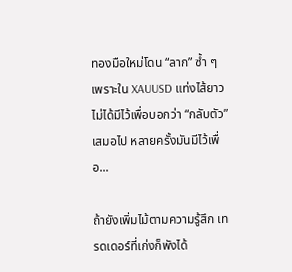ทองมือใหม่โดน “ลาก” ซ้ำ ๆเพราะใน XAUUSD แท่งไส้ยาวไม่ได้มีไว้เพื่อบอกว่า “กลับตัว” เสมอไป หลายครั้งมันมีไว้เพื่อ...

ถ้ายังเพิ่มไม้ตามความรู้สึก เทรดเดอร์ที่เก่งก็พังได้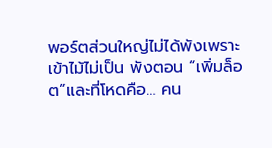พอร์ตส่วนใหญ่ไม่ได้พังเพราะเข้าไม้ไม่เป็น พังตอน “เพิ่มล็อต”และที่โหดคือ… คน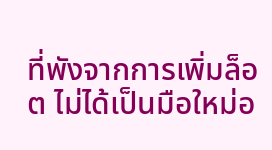ที่พังจากการเพิ่มล็อต ไม่ได้เป็นมือใหม่อ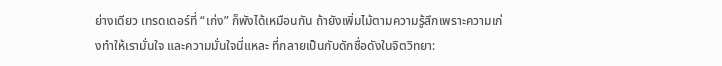ย่างเดียว เทรดเดอร์ที่ “เก่ง” ก็พังได้เหมือนกัน ถ้ายังเพิ่มไม้ตามความรู้สึกเพราะความเก่งทำให้เรามั่นใจ และความมั่นใจนี่แหละ ที่กลายเป็นกับดักชื่อดังในจิตวิทยา: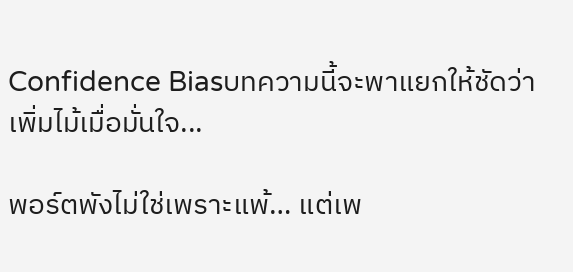Confidence Biasบทความนี้จะพาแยกให้ชัดว่า เพิ่มไม้เมื่อมั่นใจ...

พอร์ตพังไม่ใช่เพราะแพ้… แต่เพ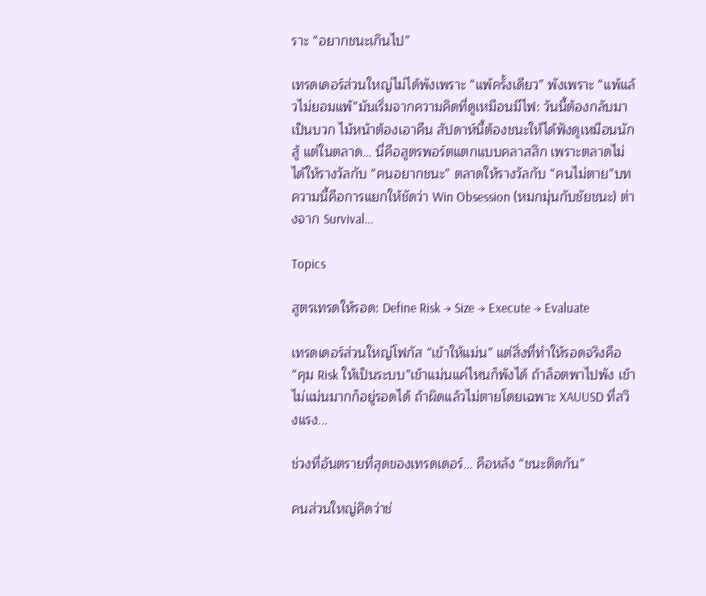ราะ “อยากชนะเกินไป”

เทรดเดอร์ส่วนใหญ่ไม่ได้พังเพราะ “แพ้ครั้งเดียว” พังเพราะ “แพ้แล้วไม่ยอมแพ้”มันเริ่มจากความคิดที่ดูเหมือนมีไฟ: วันนี้ต้องกลับมาเป็นบวก ไม้หน้าต้องเอาคืน สัปดาห์นี้ต้องชนะให้ได้ฟังดูเหมือนนักสู้ แต่ในตลาด… นี่คือสูตรพอร์ตแตกแบบคลาสสิก เพราะตลาดไม่ได้ให้รางวัลกับ “คนอยากชนะ” ตลาดให้รางวัลกับ “คนไม่ตาย”บทความนี้คือการแยกให้ชัดว่า Win Obsession (หมกมุ่นกับชัยชนะ) ต่างจาก Survival...

Topics

สูตรเทรดให้รอด: Define Risk → Size → Execute → Evaluate

เทรดเดอร์ส่วนใหญ่โฟกัส “เข้าให้แม่น” แต่สิ่งที่ทำให้รอดจริงคือ “คุม Risk ให้เป็นระบบ”เข้าแม่นแค่ไหนก็พังได้ ถ้าล็อตพาไปพัง เข้าไม่แม่นมากก็อยู่รอดได้ ถ้าผิดแล้วไม่ตายโดยเฉพาะ XAUUSD ที่สวิงแรง...

ช่วงที่อันตรายที่สุดของเทรดเดอร์… คือหลัง “ชนะติดกัน”

คนส่วนใหญ่คิดว่าช่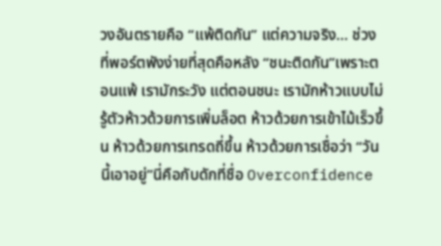วงอันตรายคือ “แพ้ติดกัน” แต่ความจริง… ช่วงที่พอร์ตพังง่ายที่สุดคือหลัง “ชนะติดกัน”เพราะตอนแพ้ เรามักระวัง แต่ตอนชนะ เรามักห้าวแบบไม่รู้ตัวห้าวด้วยการเพิ่มล็อต ห้าวด้วยการเข้าไม้เร็วขึ้น ห้าวด้วยการเทรดถี่ขึ้น ห้าวด้วยการเชื่อว่า “วันนี้เอาอยู่”นี่คือกับดักที่ชื่อ Overconfidence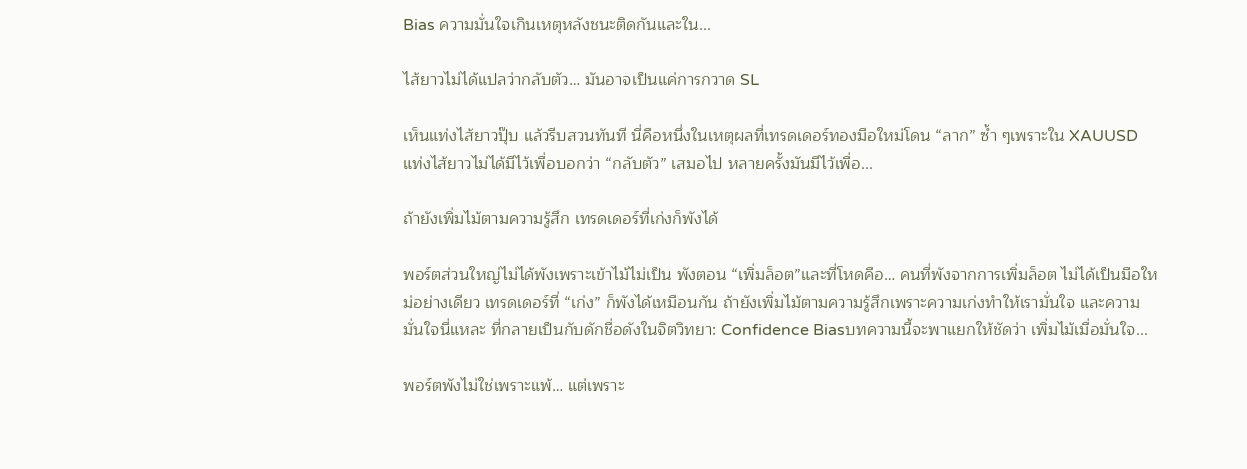Bias ความมั่นใจเกินเหตุหลังชนะติดกันและใน...

ไส้ยาวไม่ได้แปลว่ากลับตัว… มันอาจเป็นแค่การกวาด SL

เห็นแท่งไส้ยาวปุ๊บ แล้วรีบสวนทันที นี่คือหนึ่งในเหตุผลที่เทรดเดอร์ทองมือใหม่โดน “ลาก” ซ้ำ ๆเพราะใน XAUUSD แท่งไส้ยาวไม่ได้มีไว้เพื่อบอกว่า “กลับตัว” เสมอไป หลายครั้งมันมีไว้เพื่อ...

ถ้ายังเพิ่มไม้ตามความรู้สึก เทรดเดอร์ที่เก่งก็พังได้

พอร์ตส่วนใหญ่ไม่ได้พังเพราะเข้าไม้ไม่เป็น พังตอน “เพิ่มล็อต”และที่โหดคือ… คนที่พังจากการเพิ่มล็อต ไม่ได้เป็นมือใหม่อย่างเดียว เทรดเดอร์ที่ “เก่ง” ก็พังได้เหมือนกัน ถ้ายังเพิ่มไม้ตามความรู้สึกเพราะความเก่งทำให้เรามั่นใจ และความมั่นใจนี่แหละ ที่กลายเป็นกับดักชื่อดังในจิตวิทยา: Confidence Biasบทความนี้จะพาแยกให้ชัดว่า เพิ่มไม้เมื่อมั่นใจ...

พอร์ตพังไม่ใช่เพราะแพ้… แต่เพราะ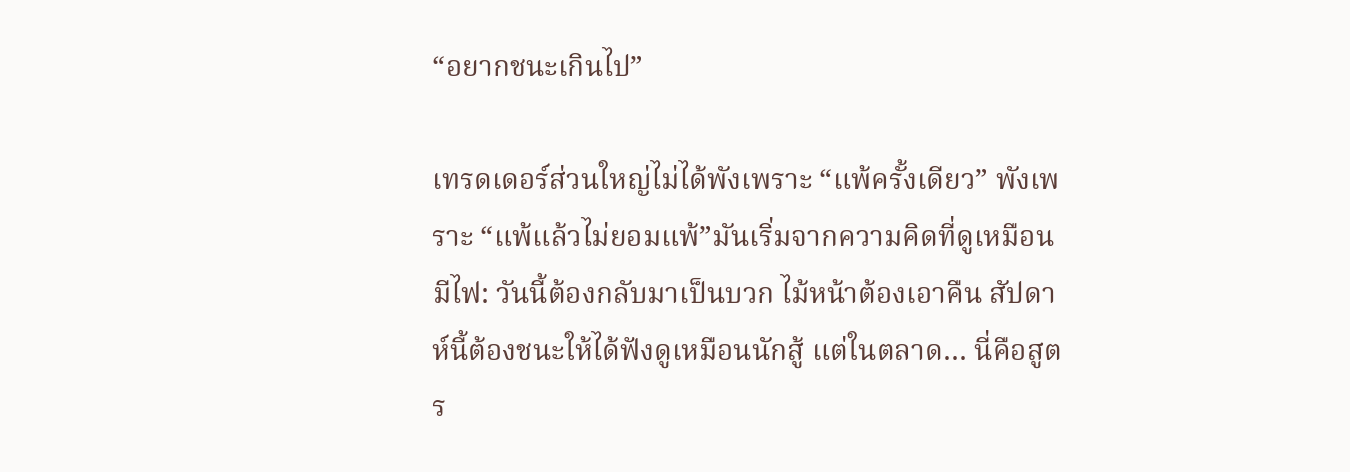“อยากชนะเกินไป”

เทรดเดอร์ส่วนใหญ่ไม่ได้พังเพราะ “แพ้ครั้งเดียว” พังเพราะ “แพ้แล้วไม่ยอมแพ้”มันเริ่มจากความคิดที่ดูเหมือนมีไฟ: วันนี้ต้องกลับมาเป็นบวก ไม้หน้าต้องเอาคืน สัปดาห์นี้ต้องชนะให้ได้ฟังดูเหมือนนักสู้ แต่ในตลาด… นี่คือสูตร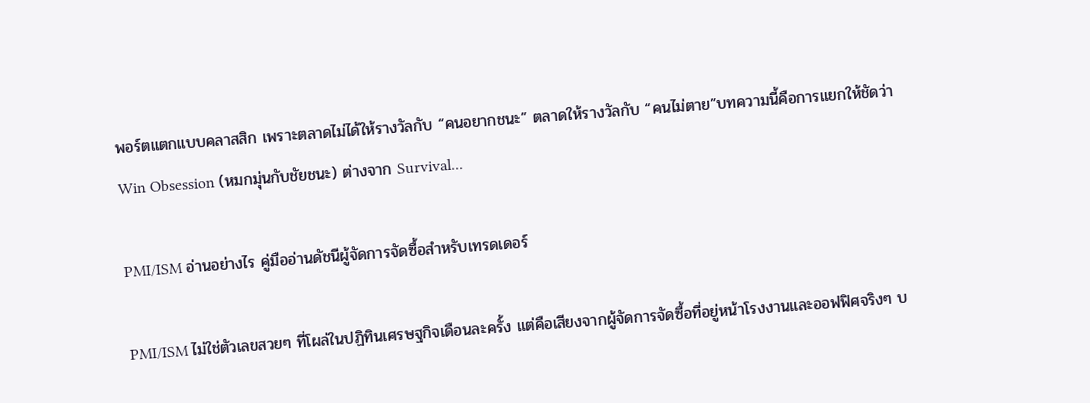พอร์ตแตกแบบคลาสสิก เพราะตลาดไม่ได้ให้รางวัลกับ “คนอยากชนะ” ตลาดให้รางวัลกับ “คนไม่ตาย”บทความนี้คือการแยกให้ชัดว่า Win Obsession (หมกมุ่นกับชัยชนะ) ต่างจาก Survival...

PMI/ISM อ่านอย่างไร คู่มืออ่านดัชนีผู้จัดการจัดซื้อสำหรับเทรดเดอร์

PMI/ISM ไม่ใช่ตัวเลขสวยๆ ที่โผล่ในปฏิทินเศรษฐกิจเดือนละครั้ง แต่คือเสียงจากผู้จัดการจัดซื้อที่อยู่หน้าโรงงานและออฟฟิศจริงๆ บ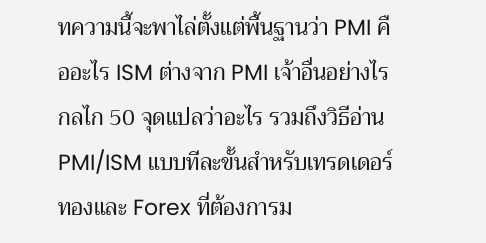ทความนี้จะพาไล่ตั้งแต่พื้นฐานว่า PMI คืออะไร ISM ต่างจาก PMI เจ้าอื่นอย่างไร กลไก 50 จุดแปลว่าอะไร รวมถึงวิธีอ่าน PMI/ISM แบบทีละขั้นสำหรับเทรดเดอร์ทองและ Forex ที่ต้องการม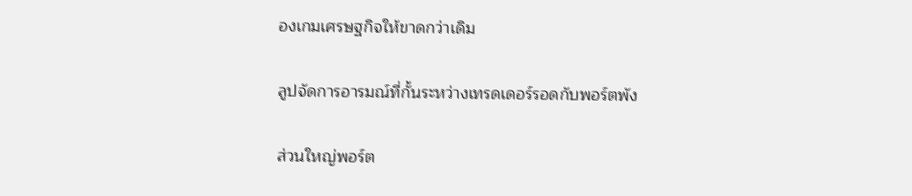องเกมเศรษฐกิจให้ขาดกว่าเดิม

ลูปจัดการอารมณ์ที่กั้นระหว่างเทรดเดอร์รอดกับพอร์ตพัง

ส่วนใหญ่พอร์ต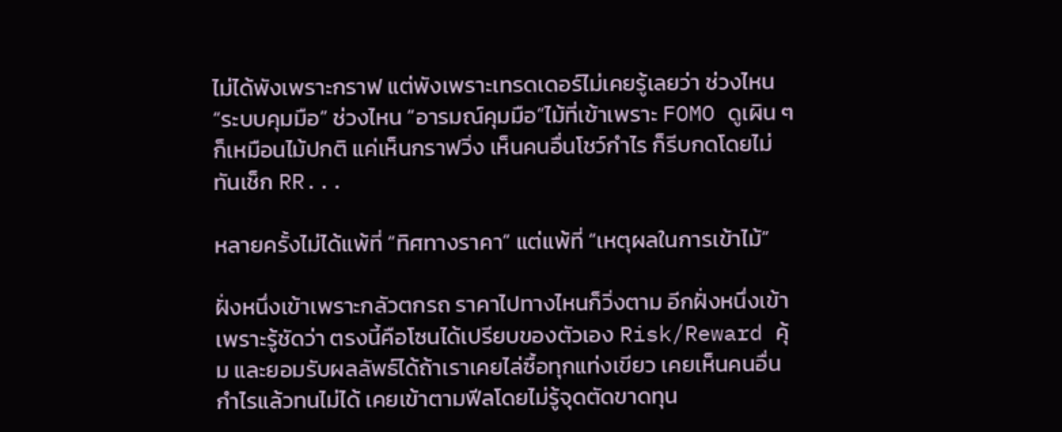ไม่ได้พังเพราะกราฟ แต่พังเพราะเทรดเดอร์ไม่เคยรู้เลยว่า ช่วงไหน “ระบบคุมมือ” ช่วงไหน “อารมณ์คุมมือ”ไม้ที่เข้าเพราะ FOMO ดูเผิน ๆ ก็เหมือนไม้ปกติ แค่เห็นกราฟวิ่ง เห็นคนอื่นโชว์กำไร ก็รีบกดโดยไม่ทันเช็ก RR...

หลายครั้งไม่ได้แพ้ที่ “ทิศทางราคา” แต่แพ้ที่ “เหตุผลในการเข้าไม้”

ฝั่งหนึ่งเข้าเพราะกลัวตกรถ ราคาไปทางไหนก็วิ่งตาม อีกฝั่งหนึ่งเข้าเพราะรู้ชัดว่า ตรงนี้คือโซนได้เปรียบของตัวเอง Risk/Reward คุ้ม และยอมรับผลลัพธ์ได้ถ้าเราเคยไล่ซื้อทุกแท่งเขียว เคยเห็นคนอื่นกำไรแล้วทนไม่ได้ เคยเข้าตามฟีลโดยไม่รู้จุดตัดขาดทุน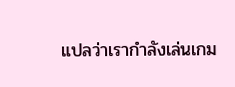แปลว่าเรากำลังเล่นเกม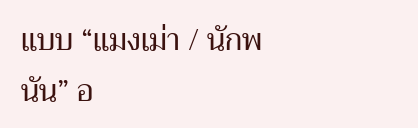แบบ “แมงเม่า / นักพนัน” อ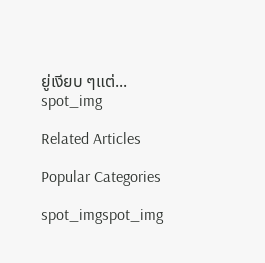ยู่เงียบ ๆแต่...
spot_img

Related Articles

Popular Categories

spot_imgspot_img